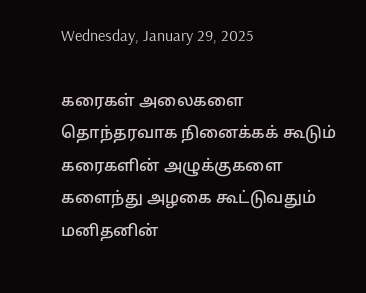Wednesday, January 29, 2025

கரைகள் அலைகளை
தொந்தரவாக நினைக்கக் கூடும்
கரைகளின் அழுக்குகளை
களைந்து அழகை கூட்டுவதும்
மனிதனின்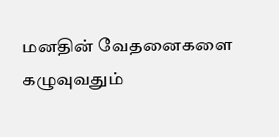மனதின் வேதனைகளை கழுவுவதும்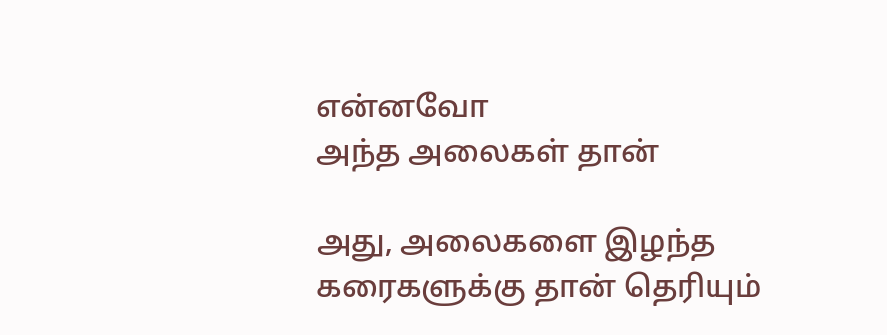என்னவோ
அந்த அலைகள் தான்

அது, அலைகளை இழந்த
கரைகளுக்கு தான் தெரியும்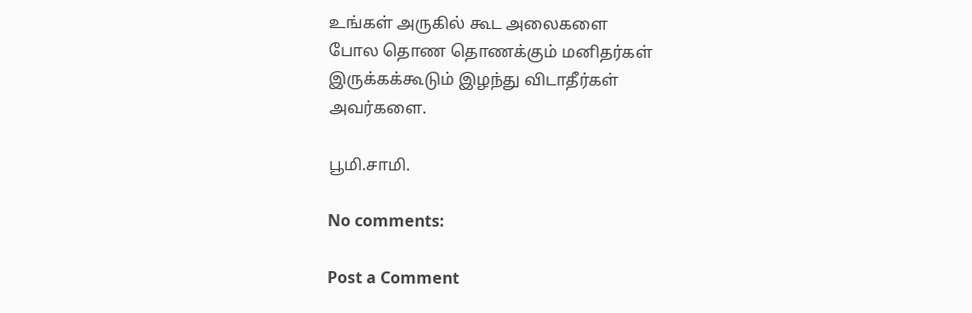உங்கள் அருகில் கூட அலைகளை
போல தொண தொணக்கும் மனிதர்கள்
இருக்கக்கூடும் இழந்து விடாதீர்கள்
அவர்களை‌‌.

பூமி.சாமி.

No comments:

Post a Comment